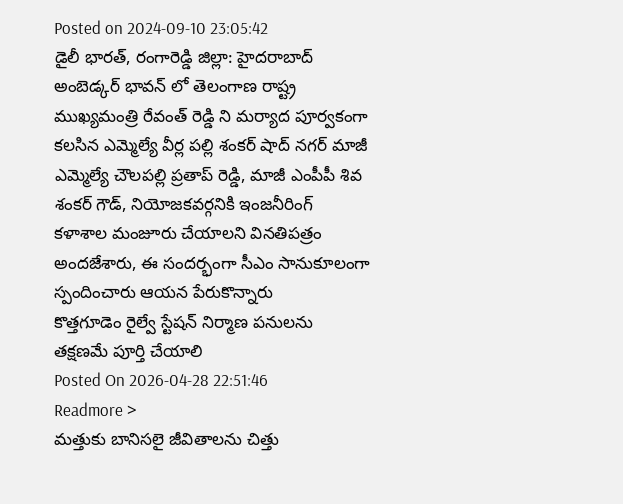Posted on 2024-09-10 23:05:42
డైలీ భారత్, రంగారెడ్డి జిల్లా: హైదరాబాద్ అంబెడ్కర్ భావన్ లో తెలంగాణ రాష్ట్ర ముఖ్యమంత్రి రేవంత్ రెడ్డి ని మర్యాద పూర్వకంగా కలసిన ఎమ్మెల్యే వీర్ల పల్లి శంకర్ షాద్ నగర్ మాజీ ఎమ్మెల్యే చౌలపల్లి ప్రతాప్ రెడ్డి, మాజీ ఎంపీపీ శివ శంకర్ గౌడ్, నియోజకవర్గనికి ఇంజనీరింగ్ కళాశాల మంజూరు చేయాలని వినతిపత్రం అందజేశారు, ఈ సందర్భంగా సీఎం సానుకూలంగా స్పందించారు ఆయన పేరుకొన్నారు
కొత్తగూడెం రైల్వే స్టేషన్ నిర్మాణ పనులను తక్షణమే పూర్తి చేయాలి
Posted On 2026-04-28 22:51:46
Readmore >
మత్తుకు బానిసలై జీవితాలను చిత్తు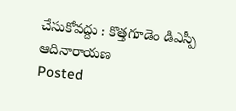చేసుకోవద్దు : కొత్తగూడెం డిఎస్పీ ఆదినారాయణ
Posted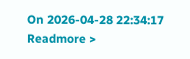On 2026-04-28 22:34:17
Readmore >